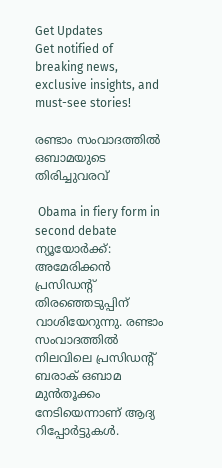Get Updates
Get notified of breaking news, exclusive insights, and must-see stories!

രണ്ടാം സംവാദത്തില്‍ ഒബാമയുടെ തിരിച്ചുവരവ്

 Obama in fiery form in second debate
ന്യൂയോര്‍ക്ക്: അമേരിക്കന്‍ പ്രസിഡന്റ് തിരഞ്ഞെടുപ്പിന് വാശിയേറുന്നു. രണ്ടാം സംവാദത്തില്‍ നിലവിലെ പ്രസിഡന്റ് ബരാക് ഒബാമ മുന്‍തൂക്കം നേടിയെന്നാണ് ആദ്യ റിപ്പോര്‍ട്ടുകള്‍.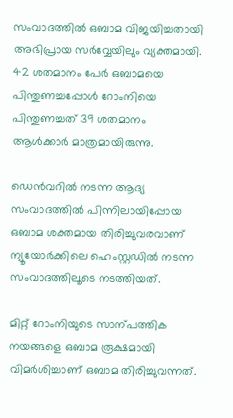സംവാദത്തില്‍ ഒബാമ വിജയിച്ചതായി അഭിപ്രായ സര്‍വ്വേയിലും വ്യക്തമായി. 42 ശതമാനം പേര്‍ ഒബാമയെ പിന്തുണച്ചപ്പോള്‍ റോംനിയെ പിന്തുണച്ചത് 39 ശതമാനം ആള്‍ക്കാര്‍ മാത്രമായിരുന്നു.

ഡെന്‍വറില്‍ നടന്ന ആദ്യ സംവാദത്തില്‍ പിന്നിലായിപ്പോയ ഒബാമ ശക്തമായ തിരിച്ചുവരവാണ് ന്യൂയോര്‍ക്കിലെ ഹെംസ്റ്റഡില്‍ നടന്ന സംവാദത്തിലൂടെ നടത്തിയത്.

മിറ്റ് റോംനിയുടെ സാന്പത്തിക നയങ്ങളെ ഒബാമ രൂക്ഷമായി വിമര്‍ശിച്ചാണ് ഒബാമ തിരിച്ചുവന്നത്.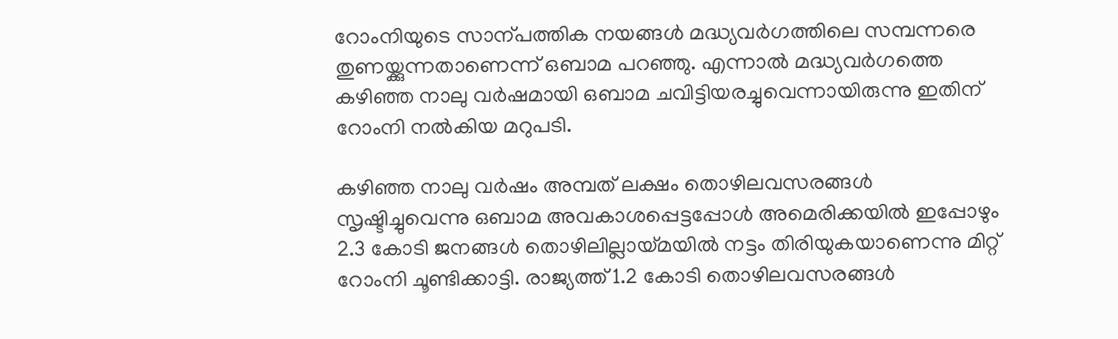റോംനിയുടെ സാന്പത്തിക നയങ്ങള്‍ മദ്ധ്യവര്‍ഗത്തിലെ സമ്പന്നരെ തുണയ്ക്കുന്നതാണെന്ന് ഒബാമ പറഞ്ഞു. എന്നാല്‍ മദ്ധ്യവര്‍ഗത്തെ കഴിഞ്ഞ നാലു വര്‍ഷമായി ഒബാമ ചവിട്ടിയരച്ചുവെന്നായിരുന്നു ഇതിന് റോംനി നല്‍കിയ മറുപടി.

കഴിഞ്ഞ നാലു വര്‍ഷം അമ്പത് ലക്ഷം തൊഴിലവസരങ്ങള്‍ സൃഷ്ടിച്ചുവെന്നു ഒബാമ അവകാശപ്പെട്ടപ്പോള്‍ അമെരിക്കയില്‍ ഇപ്പോഴും 2.3 കോടി ജനങ്ങള്‍ തൊഴിലില്ലായ്മയില്‍ നട്ടം തിരിയുകയാണെന്നു മിറ്റ് റോംനി ചൂണ്ടിക്കാട്ടി. രാജ്യത്ത് 1.2 കോടി തൊഴിലവസരങ്ങള്‍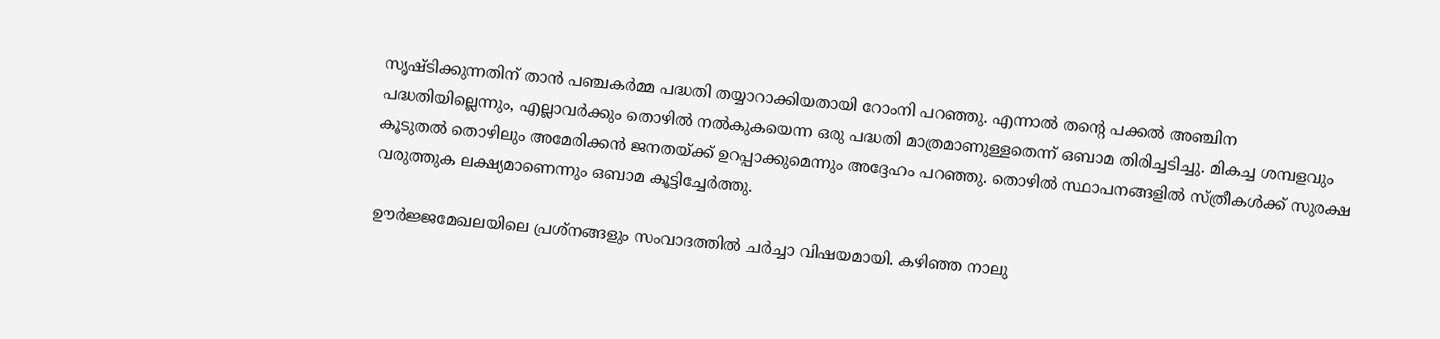സൃഷ്ടിക്കുന്നതിന് താന്‍ പഞ്ചകര്‍മ്മ പദ്ധതി തയ്യാറാക്കിയതായി റോംനി പറഞ്ഞു. എന്നാല്‍ തന്റെ പക്കല്‍ അഞ്ചിന പദ്ധതിയില്ലെന്നും, എല്ലാവര്‍ക്കും തൊഴില്‍ നല്‍കുകയെന്ന ഒരു പദ്ധതി മാത്രമാണുള്ളതെന്ന് ഒബാമ തിരിച്ചടിച്ചു. മികച്ച ശമ്പളവും കൂടുതല്‍ തൊഴിലും അമേരിക്കന്‍ ജനതയ്ക്ക് ഉറപ്പാക്കുമെന്നും അദ്ദേഹം പറഞ്ഞു. തൊഴില്‍ സ്ഥാപനങ്ങളില്‍ സ്ത്രീകള്‍ക്ക് സുരക്ഷ വരുത്തുക ലക്ഷ്യമാണെന്നും ഒബാമ കൂട്ടിച്ചേര്‍ത്തു.

ഊര്‍ജ്ജമേഖലയിലെ പ്രശ്‌നങ്ങളും സംവാദത്തില്‍ ചര്‍ച്ചാ വിഷയമായി. കഴിഞ്ഞ നാലു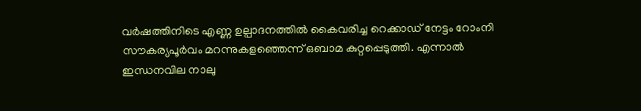വര്‍ഷത്തിനിടെ എണ്ണ ഉല്പാദനത്തില്‍ കൈവരിച്ച റെക്കാഡ് നേട്ടം റോംനി സൗകര്യപൂര്‍വം മറന്നുകളഞ്ഞെന്ന് ഒബാമ കുറ്റപ്പെടുത്തി. എന്നാല്‍ ഇന്ധനവില നാലു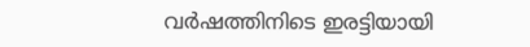വര്‍ഷത്തിനിടെ ഇരട്ടിയായി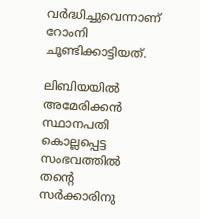വര്‍ദ്ധിച്ചുവെന്നാണ് റോംനി ചൂണ്ടിക്കാട്ടിയത്.

ലിബിയയില്‍ അമേരിക്കന്‍ സ്ഥാനപതി കൊല്ലപ്പെട്ട സംഭവത്തില്‍ തന്റെ സര്‍ക്കാരിനു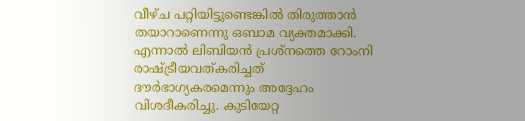വീഴ്ച പറ്റിയിട്ടുണ്ടെങ്കില്‍ തിരുത്താന്‍ തയാറാണെന്നു ഒബാമ വ്യക്തമാക്കി. എന്നാല്‍ ലിബിയന്‍ പ്രശ്‌നത്തെ റോംനി രാഷ്ട്രീയവത്കരിച്ചത് ദൗര്‍ഭാഗ്യകരമെന്നും അദ്ദേഹം വിശദീകരിച്ചു. കുടിയേറ്റ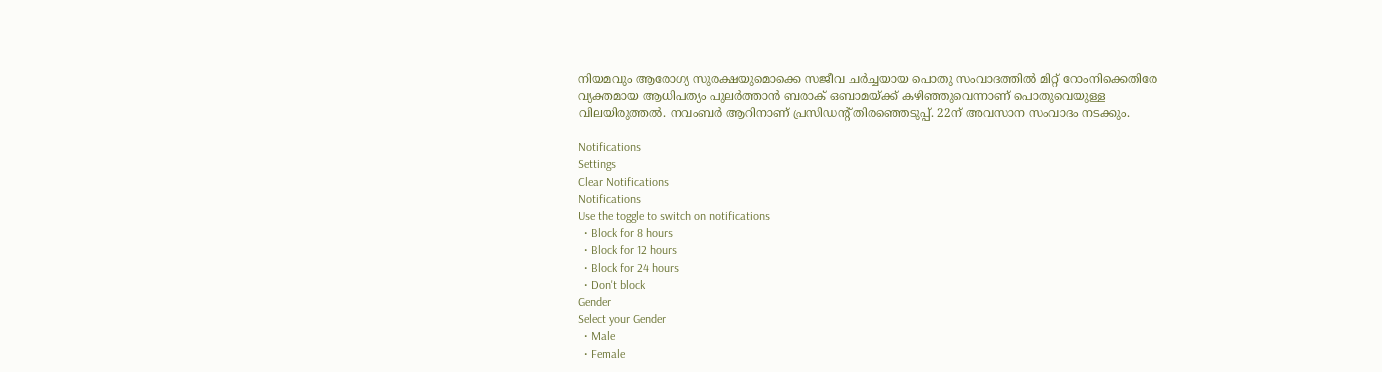നിയമവും ആരോഗ്യ സുരക്ഷയുമൊക്കെ സജീവ ചര്‍ച്ചയായ പൊതു സംവാദത്തില്‍ മിറ്റ് റോംനിക്കെതിരേ വ്യക്തമായ ആധിപത്യം പുലര്‍ത്താന്‍ ബരാക് ഒബാമയ്ക്ക് കഴിഞ്ഞുവെന്നാണ് പൊതുവെയുള്ള വിലയിരുത്തല്‍. നവംബര്‍ ആറിനാണ് പ്രസിഡന്റ് തിരഞ്ഞെടുപ്പ്. 22ന് അവസാന സംവാദം നടക്കും.

Notifications
Settings
Clear Notifications
Notifications
Use the toggle to switch on notifications
  • Block for 8 hours
  • Block for 12 hours
  • Block for 24 hours
  • Don't block
Gender
Select your Gender
  • Male
  • Female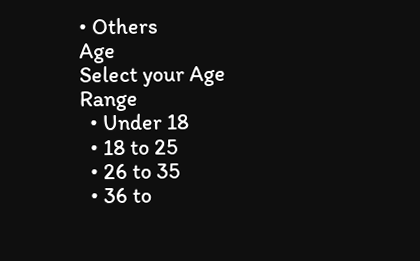• Others
Age
Select your Age Range
  • Under 18
  • 18 to 25
  • 26 to 35
  • 36 to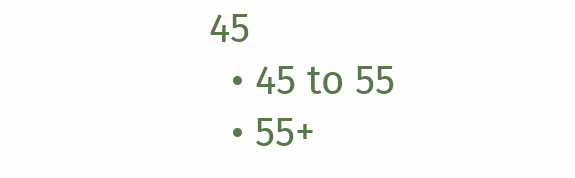45
  • 45 to 55
  • 55+